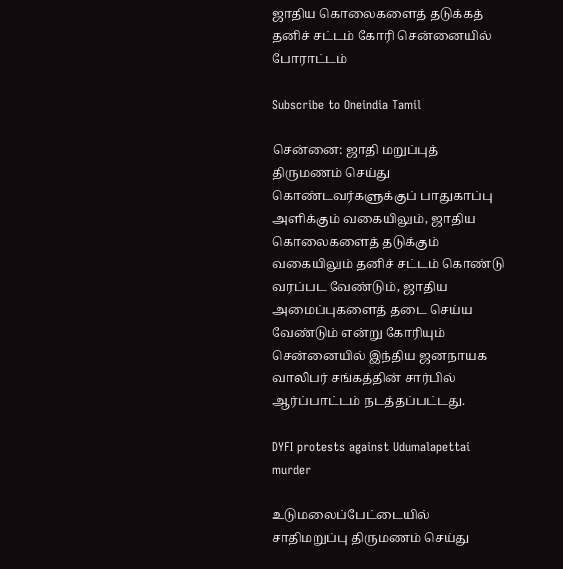ஜாதிய கொலைகளைத் தடுக்கத் தனிச் சட்டம் கோரி சென்னையில் போராட்டம்

Subscribe to Oneindia Tamil

சென்னை: ஜாதி மறுப்புத் திருமணம் செய்து கொண்டவர்களுக்குப் பாதுகாப்பு அளிக்கும் வகையிலும், ஜாதிய கொலைகளைத் தடுக்கும் வகையிலும் தனிச் சட்டம் கொண்டு வரப்பட வேண்டும், ஜாதிய அமைப்புகளைத் தடை செய்ய வேண்டும் என்று கோரியும் சென்னையில் இந்திய ஜனநாயக வாலிபர் சங்கத்தின் சார்பில் ஆர்ப்பாட்டம் நடத்தப்பட்டது.

DYFI protests against Udumalapettai murder

உடுமலைப்பேட்டையில் சாதிமறுப்பு திருமணம் செய்து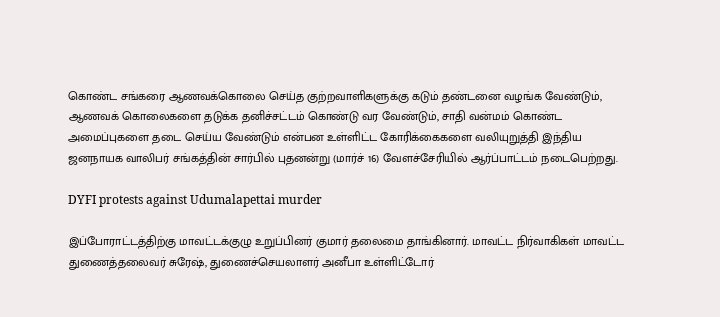கொண்ட சங்கரை ஆணவக்கொலை செய்த குற்றவாளிகளுக்கு கடும் தண்டனை வழங்க வேண்டும், ஆணவக் கொலைகளை தடுக்க தனிச்சட்டம் கொண்டு வர வேண்டும், சாதி வன்மம் கொண்ட அமைப்புகளை தடை செய்ய வேண்டும் என்பன உள்ளிட்ட கோரிக்கைகளை வலியுறுத்தி இந்திய ஜனநாயக வாலிபர் சங்கத்தின் சார்பில் புதனன்று (மார்ச் 16) வேளச்சேரியில் ஆர்ப்பாட்டம் நடைபெற்றது.

DYFI protests against Udumalapettai murder

இப்போராட்டத்திற்கு மாவட்டக்குழு உறுப்பினர் குமார் தலைமை தாங்கினார். மாவட்ட நிர்வாகிகள் மாவட்ட துணைத்தலைவர் சுரேஷ், துணைச்செயலாளர் அனீபா உள்ளிட்டோர்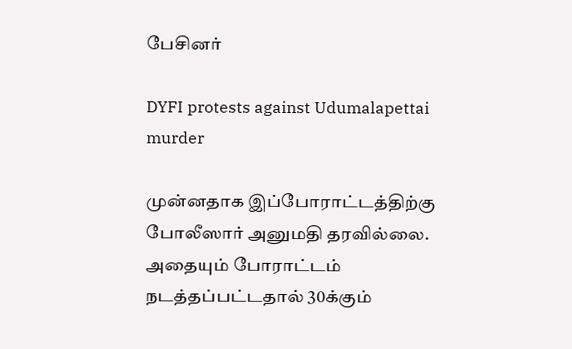பேசினர்

DYFI protests against Udumalapettai murder

முன்னதாக இப்போராட்டத்திற்கு போலீஸார் அனுமதி தரவில்லை. அதையும் போராட்டம் நடத்தப்பட்டதால் 30க்கும்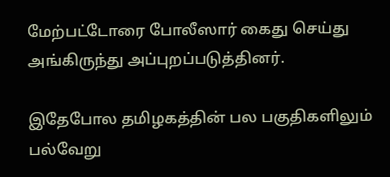மேற்பட்டோரை போலீஸார் கைது செய்து அங்கிருந்து அப்புறப்படுத்தினர்.

இதேபோல தமிழகத்தின் பல பகுதிகளிலும் பல்வேறு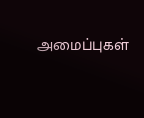அமைப்புகள்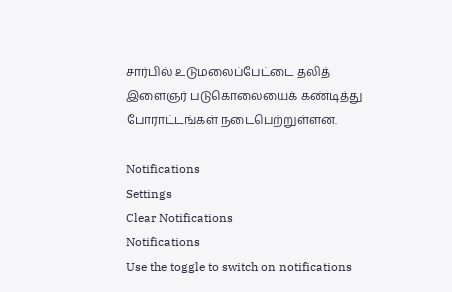சார்பில் உடுமலைப்பேட்டை தலித் இளைஞர் படுகொலையைக் கண்டித்து போராட்டங்கள் நடைபெற்றுள்ளன.

Notifications
Settings
Clear Notifications
Notifications
Use the toggle to switch on notifications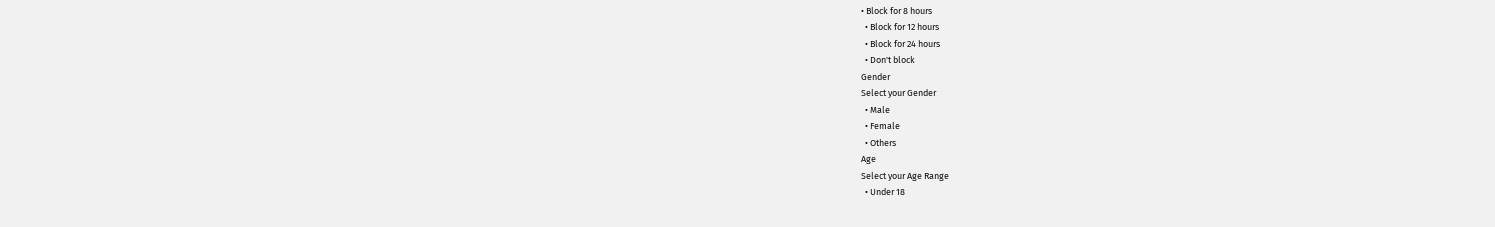• Block for 8 hours
  • Block for 12 hours
  • Block for 24 hours
  • Don't block
Gender
Select your Gender
  • Male
  • Female
  • Others
Age
Select your Age Range
  • Under 18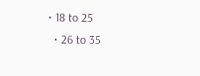• 18 to 25
  • 26 to 35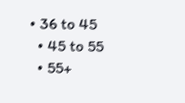• 36 to 45
  • 45 to 55
  • 55+